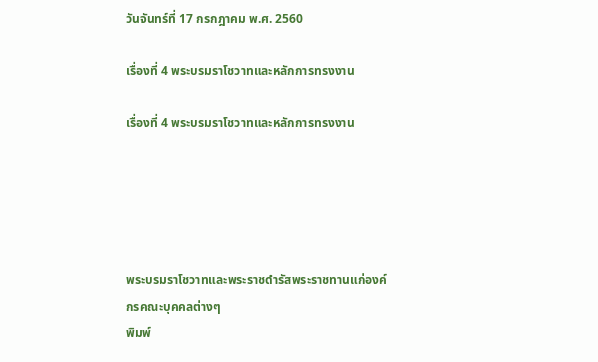วันจันทร์ที่ 17 กรกฎาคม พ.ศ. 2560

เรื่องที่ 4 พระบรมราโชวาทและหลักการทรงงาน

เรื่องที่ 4 พระบรมราโชวาทและหลักการทรงงาน





พระบรมราโชวาทและพระราชดำรัสพระราชทานแก่องค์กรคณะบุคคลต่างๆ
พิมพ์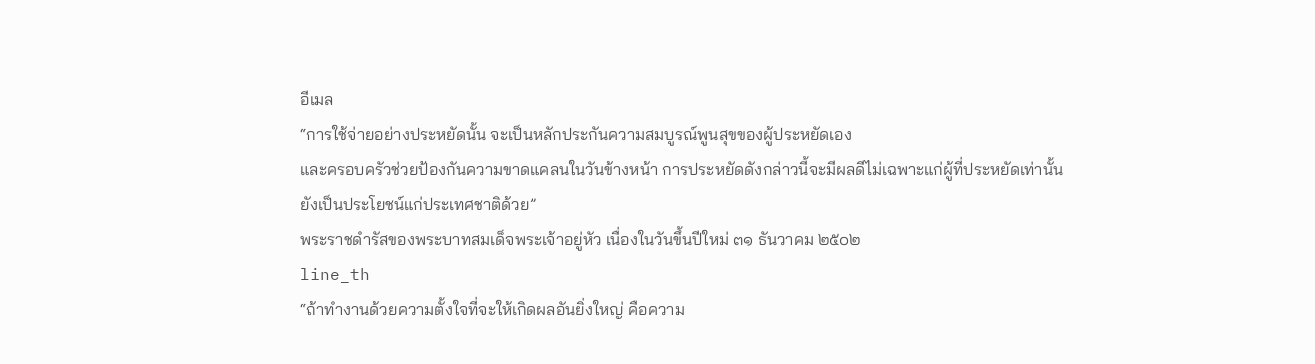อีเมล
“การใช้จ่ายอย่างประหยัดนั้น จะเป็นหลักประกันความสมบูรณ์พูนสุขของผู้ประหยัดเอง
และครอบครัวช่วยป้องกันความขาดแคลนในวันข้างหน้า การประหยัดดังกล่าวนี้จะมีผลดีไม่เฉพาะแก่ผู้ที่ประหยัดเท่านั้น
ยังเป็นประโยชน์แก่ประเทศชาติด้วย”
พระราชดำรัสของพระบาทสมเด็จพระเจ้าอยู่หัว เนื่องในวันขึ้นปีใหม่ ๓๑ ธันวาคม ๒๕๐๒
line_th
“ถ้าทำงานด้วยความตั้งใจที่จะให้เกิดผลอันยิ่งใหญ่ คือความ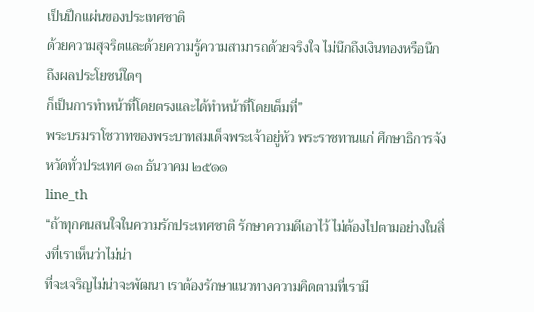เป็นปึกแผ่นของประเทศชาติ
ด้วยความสุจริตและด้วยความรู้ความสามารถด้วยจริงใจ ไม่นึกถึงเงินทองหรือนึกถึงผลประโยชน์ใดๆ
ก็เป็นการทำหน้าที่โดยตรงและได้ทำหน้าที่โดยเต็มที่”
พระบรมราโชวาทของพระบาทสมเด็จพระเจ้าอยู่หัว พระราชทานแก่ ศึกษาธิการจังหวัดทั่วประเทศ ๑๓ ธันวาคม ๒๕๑๑
line_th
“ถ้าทุกคนสนใจในความรักประเทศชาติ รักษาความดีเอาไว้ ไม่ต้องไปตามอย่างในสิ่งที่เราเห็นว่าไม่น่า
ที่จะเจริญไม่น่าจะพัฒนา เราต้องรักษาแนวทางความคิดตามที่เรามี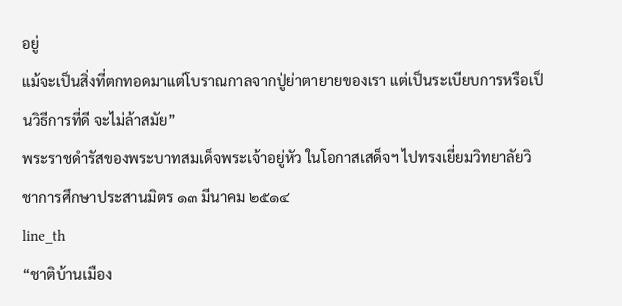อยู่
แม้จะเป็นสิ่งที่ตกทอดมาแต่โบราณกาลจากปู่ย่าตายายของเรา แต่เป็นระเบียบการหรือเป็นวิธีการที่ดี จะไม่ล้าสมัย”
พระราชดำรัสของพระบาทสมเด็จพระเจ้าอยู่หัว ในโอกาสเสด็จฯ ไปทรงเยี่ยมวิทยาลัยวิชาการศึกษาประสานมิตร ๑๓ มีนาคม ๒๕๑๔
line_th
“ชาติบ้านเมือง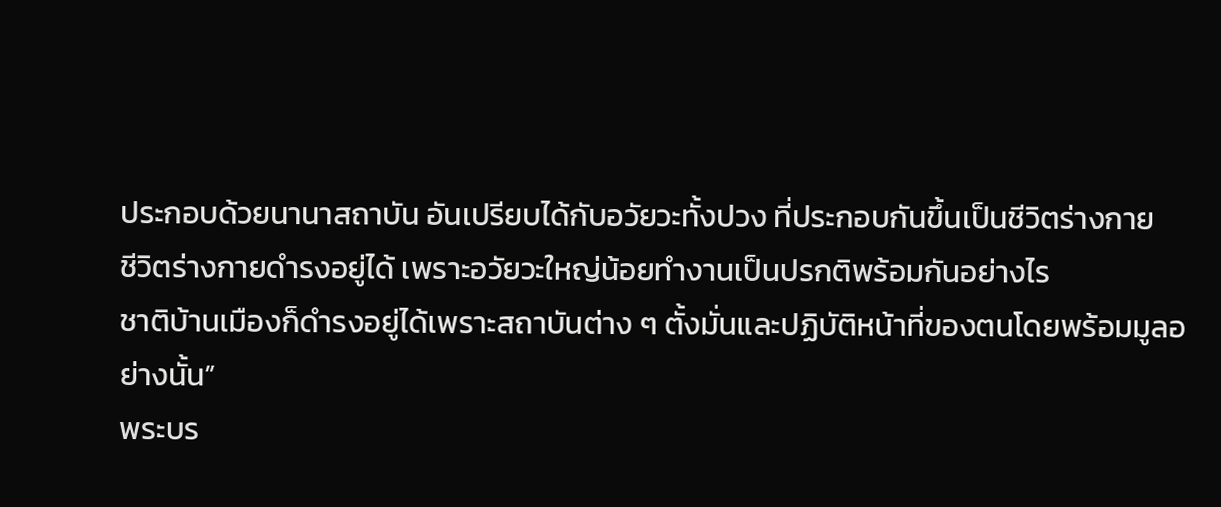ประกอบด้วยนานาสถาบัน อันเปรียบได้กับอวัยวะทั้งปวง ที่ประกอบกันขึ้นเป็นชีวิตร่างกาย
ชีวิตร่างกายดำรงอยู่ได้ เพราะอวัยวะใหญ่น้อยทำงานเป็นปรกติพร้อมกันอย่างไร
ชาติบ้านเมืองก็ดำรงอยู่ได้เพราะสถาบันต่าง ๆ ตั้งมั่นและปฏิบัติหน้าที่ของตนโดยพร้อมมูลอย่างนั้น”
พระบร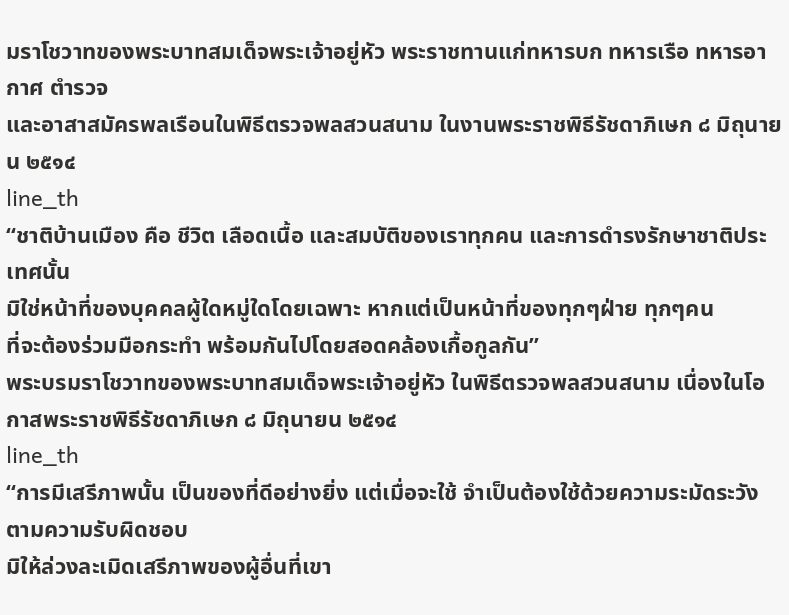มราโชวาทของพระบาทสมเด็จพระเจ้าอยู่หัว พระราชทานแก่ทหารบก ทหารเรือ ทหารอากาศ ตำรวจ
และอาสาสมัครพลเรือนในพิธีตรวจพลสวนสนาม ในงานพระราชพิธีรัชดาภิเษก ๘ มิถุนายน ๒๕๑๔
line_th
“ชาติบ้านเมือง คือ ชีวิต เลือดเนื้อ และสมบัติของเราทุกคน และการดำรงรักษาชาติประเทศนั้น
มิใช่หน้าที่ของบุคคลผู้ใดหมู่ใดโดยเฉพาะ หากแต่เป็นหน้าที่ของทุกๆฝ่าย ทุกๆคน
ที่จะต้องร่วมมือกระทำ พร้อมกันไปโดยสอดคล้องเกื้อกูลกัน”
พระบรมราโชวาทของพระบาทสมเด็จพระเจ้าอยู่หัว ในพิธีตรวจพลสวนสนาม เนื่องในโอกาสพระราชพิธีรัชดาภิเษก ๘ มิถุนายน ๒๕๑๔
line_th
“การมีเสรีภาพนั้น เป็นของที่ดีอย่างยิ่ง แต่เมื่อจะใช้ จำเป็นต้องใช้ด้วยความระมัดระวัง ตามความรับผิดชอบ
มิให้ล่วงละเมิดเสรีภาพของผู้อื่นที่เขา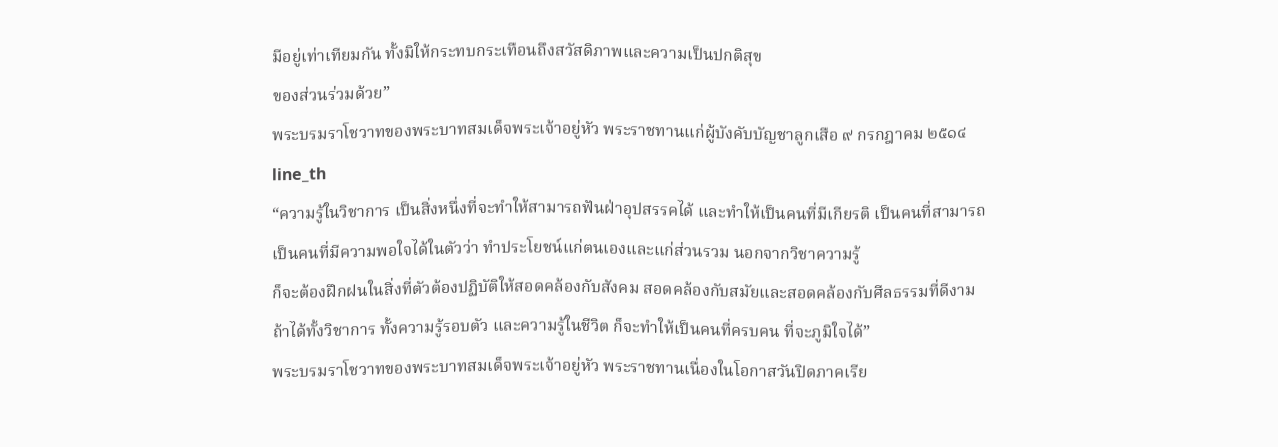มีอยู่เท่าเทียมกัน ทั้งมิให้กระทบกระเทือนถึงสวัสดิภาพและความเป็นปกติสุข
ของส่วนร่วมด้วย”
พระบรมราโชวาทของพระบาทสมเด็จพระเจ้าอยู่หัว พระราชทานแก่ผู้บังคับบัญชาลูกเสือ ๙ กรกฎาคม ๒๕๑๔
line_th
“ความรู้ในวิชาการ เป็นสิ่งหนึ่งที่จะทำให้สามารถฟันฝ่าอุปสรรคได้ และทำให้เป็นคนที่มีเกียรติ เป็นคนที่สามารถ
เป็นคนที่มีความพอใจได้ในตัวว่า ทำประโยชน์แก่ตนเองและแก่ส่วนรวม นอกจากวิชาความรู้
ก็จะต้องฝึกฝนในสิ่งที่ตัวต้องปฏิบัติให้สอดคล้องกับสังคม สอดคล้องกับสมัยและสอดคล้องกับศีลธรรมที่ดีงาม
ถ้าได้ทั้งวิชาการ ทั้งความรู้รอบตัว และความรู้ในชีวิต ก็จะทำให้เป็นคนที่ครบคน ที่จะภูมิใจได้”
พระบรมราโชวาทของพระบาทสมเด็จพระเจ้าอยู่หัว พระราชทานเนื่องในโอกาสวันปิดภาคเรีย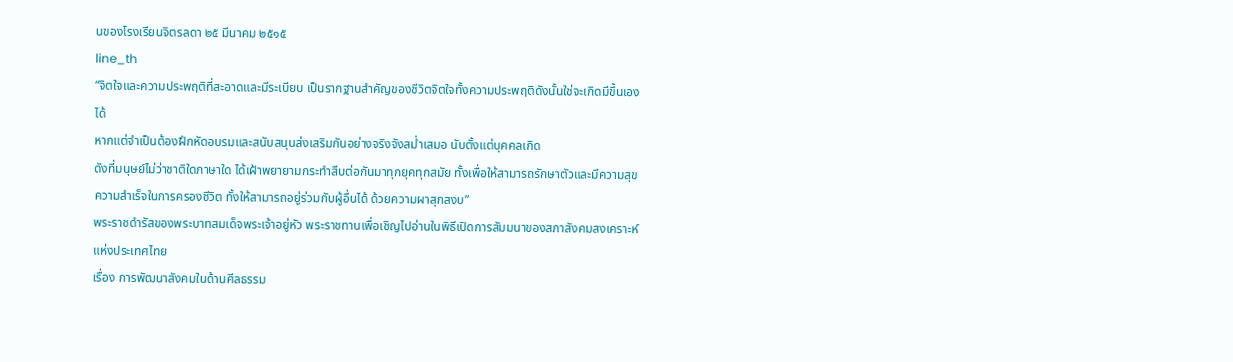นของโรงเรียนจิตรลดา ๒๕ มีนาคม ๒๕๑๕
line_th
“จิตใจและความประพฤติที่สะอาดและมีระเบียบ เป็นรากฐานสำคัญของชีวิตจิตใจทั้งความประพฤติดังนั้นใช่จะเกิดมีขึ้นเองได้
หากแต่จำเป็นต้องฝึกหัดอบรมและสนับสนุนส่งเสริมกันอย่างจริงจังสม่ำเสมอ นับตั้งแต่บุคคลเกิด
ดังที่มนุษย์ไม่ว่าชาติใดภาษาใด ได้เฝ้าพยายามกระทำสืบต่อกันมาทุกยุคทุกสมัย ทั้งเพื่อให้สามารถรักษาตัวและมีความสุข
ความสำเร็จในการครองชีวิต ทั้งให้สามารถอยู่ร่วมกับผู้อื่นได้ ด้วยความผาสุกสงบ”
พระราชดำรัสของพระบาทสมเด็จพระเจ้าอยู่หัว พระราชทานเพื่อเชิญไปอ่านในพิธีเปิดการสัมมนาของสภาสังคมสงเคราะห์แห่งประเทศไทย
เรื่อง การพัฒนาสังคมในด้านศีลธรรม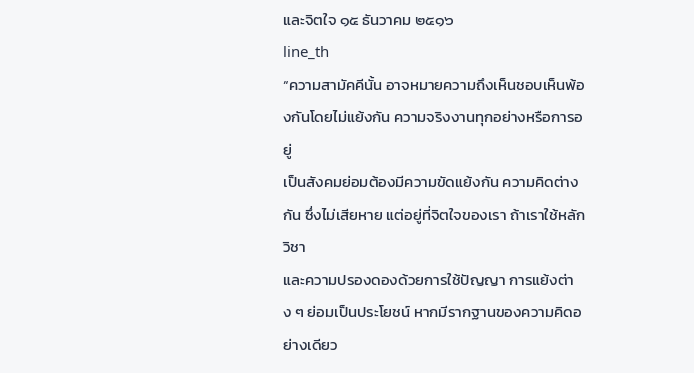และจิตใจ ๑๕ ธันวาคม ๒๕๑๖
line_th
“ความสามัคคีนั้น อาจหมายความถึงเห็นชอบเห็นพ้องกันโดยไม่แย้งกัน ความจริงงานทุกอย่างหรือการอยู่
เป็นสังคมย่อมต้องมีความขัดแย้งกัน ความคิดต่างกัน ซึ่งไม่เสียหาย แต่อยู่ที่จิตใจของเรา ถ้าเราใช้หลักวิชา
และความปรองดองด้วยการใช้ปัญญา การแย้งต่าง ๆ ย่อมเป็นประโยชน์ หากมีรากฐานของความคิดอย่างเดียว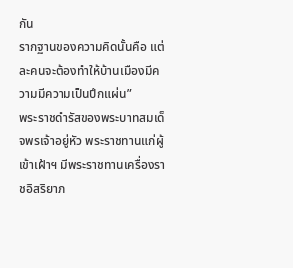กัน
รากฐานของความคิดนั้นคือ แต่ละคนจะต้องทำให้บ้านเมืองมีความมีความเป็นปึกแผ่น”
พระราชดำรัสของพระบาทสมเด็จพรเจ้าอยู่หัว พระราชทานแก่ผู้เข้าเฝ้าฯ มีพระราชทานเครื่องราชอิสริยาภ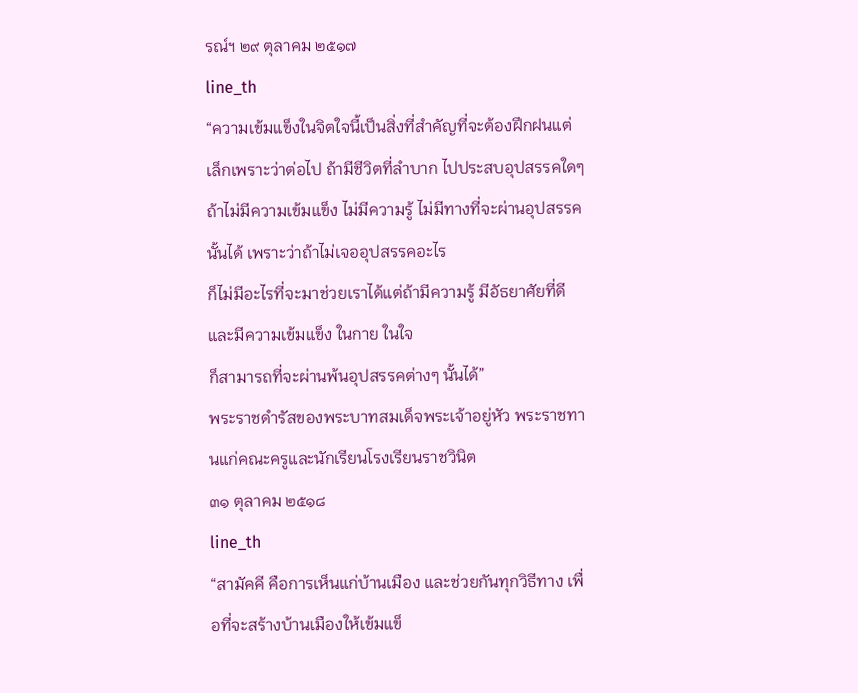รณ์ฯ ๒๙ ตุลาคม ๒๕๑๗
line_th
“ความเข้มแข็งในจิตใจนี้เป็นสิ่งที่สำคัญที่จะต้องฝึกฝนแต่เล็กเพราะว่าต่อไป ถ้ามีชีวิตที่ลำบาก ไปประสบอุปสรรคใดๆ
ถ้าไม่มีความเข้มแข็ง ไม่มีความรู้ ไม่มีทางที่จะผ่านอุปสรรคนั้นได้ เพราะว่าถ้าไม่เจออุปสรรคอะไร
ก็ไม่มีอะไรที่จะมาช่วยเราได้แต่ถ้ามีความรู้ มีอัธยาศัยที่ดี และมีความเข้มแข็ง ในกาย ในใจ
ก็สามารถที่จะผ่านพ้นอุปสรรคต่างๆ นั้นได้”
พระราชดำรัสของพระบาทสมเด็จพระเจ้าอยู่หัว พระราชทานแก่คณะครูและนักเรียนโรงเรียนราชวินิต
๓๑ ตุลาคม ๒๕๑๘
line_th
“สามัคคี คือการเห็นแก่บ้านเมือง และช่วยกันทุกวิธีทาง เพื่อที่จะสร้างบ้านเมืองให้เข้มแข็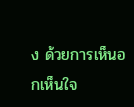ง ด้วยการเห็นอกเห็นใจ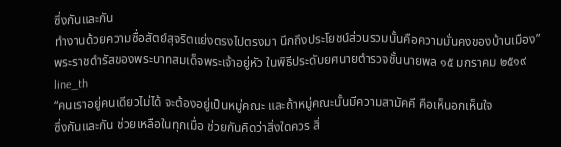ซึ่งกันและกัน
ทำงานด้วยความซื่อสัตย์สุจริตแย่งตรงไปตรงมา นึกถึงประโยชน์ส่วนรวมนั้นคือความมั่นคงของบ้านเมือง”
พระราชดำรัสของพระบาทสมเด็จพระเจ้าอยู่หัว ในพิธีประดับยศนายตำรวจชั้นนายพล ๑๕ มกราคม ๒๕๑๙
line_th
“คนเราอยู่คนเดียวไม่ได้ จะต้องอยู่เป็นหมู่คณะ และถ้าหมู่คณะนั้นมีความสามัคคี คือเห็นอกเห็นใจ
ซึ่งกันและกัน ช่วยเหลือในทุกเมื่อ ช่วยกันคิดว่าสิ่งใดควร สิ่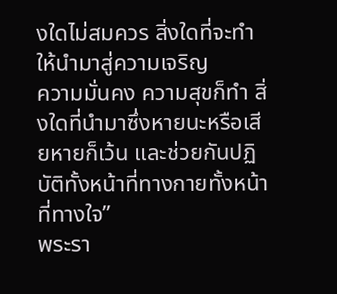งใดไม่สมควร สิ่งใดที่จะทำให้นำมาสู่ความเจริญ
ความมั่นคง ความสุขก็ทำ สิ่งใดที่นำมาซึ่งหายนะหรือเสียหายก็เว้น และช่วยกันปฏิบัติทั้งหน้าที่ทางกายทั้งหน้าที่ทางใจ”
พระรา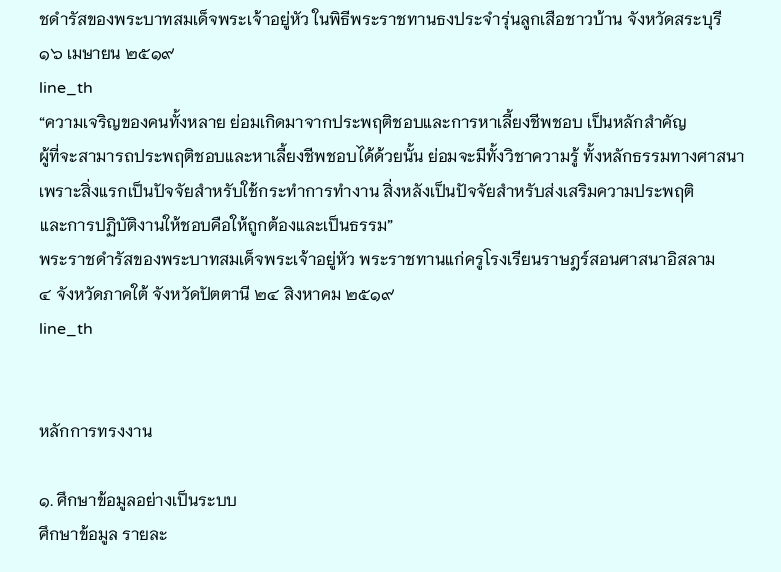ชดำรัสของพระบาทสมเด็จพระเจ้าอยู่หัว ในพิธีพระราชทานธงประจำรุ่นลูกเสือชาวบ้าน จังหวัดสระบุรี
๑๖ เมษายน ๒๕๑๙
line_th
“ความเจริญของคนทั้งหลาย ย่อมเกิดมาจากประพฤติชอบและการหาเลี้ยงชีพชอบ เป็นหลักสำคัญ
ผู้ที่จะสามารถประพฤติชอบและหาเลี้ยงชีพชอบได้ด้วยนั้น ย่อมจะมีทั้งวิชาความรู้ ทั้งหลักธรรมทางศาสนา
เพราะสิ่งแรกเป็นปัจจัยสำหรับใช้กระทำการทำงาน สิ่งหลังเป็นปัจจัยสำหรับส่งเสริมความประพฤติ
และการปฏิบัติงานให้ชอบคือให้ถูกต้องและเป็นธรรม”
พระราชดำรัสของพระบาทสมเด็จพระเจ้าอยู่หัว พระราชทานแก่ครูโรงเรียนราษฎร์สอนศาสนาอิสลาม
๔ จังหวัดภาคใต้ จังหวัดปัตตานี ๒๔ สิงหาคม ๒๕๑๙
line_th


หลักการทรงงาน

๑. ศึกษาข้อมูลอย่างเป็นระบบ
ศึกษาข้อมูล รายละ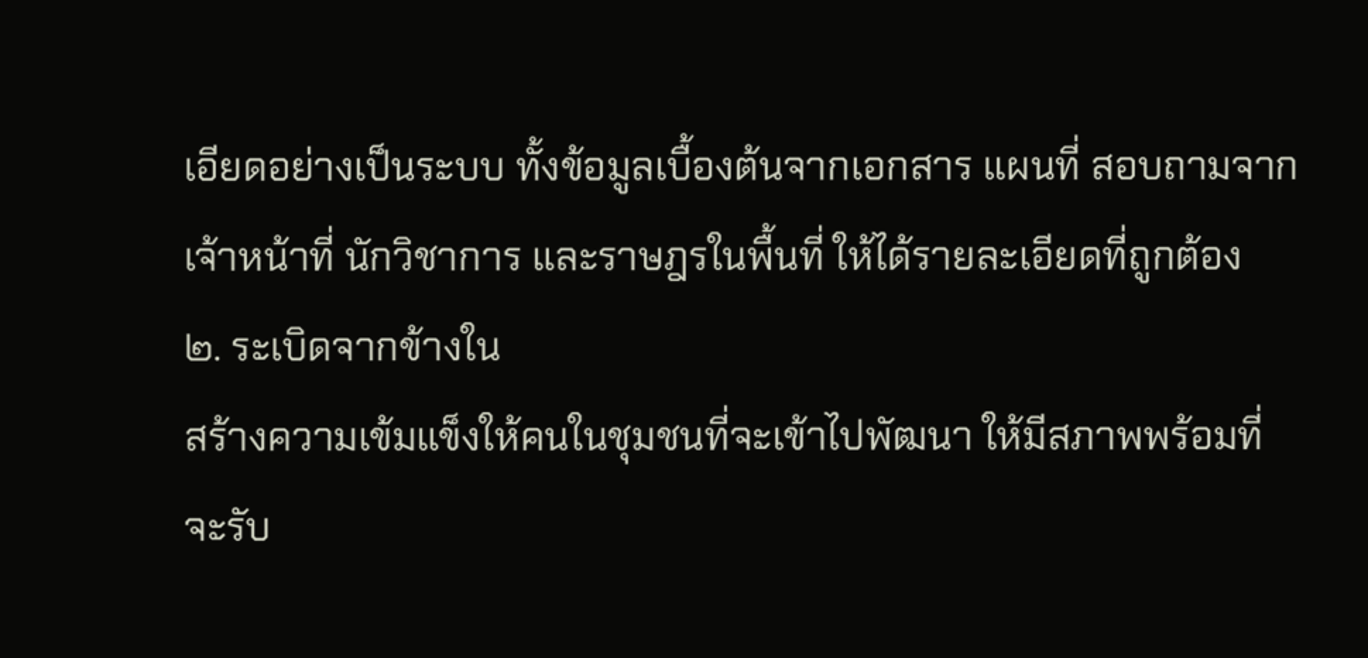เอียดอย่างเป็นระบบ ทั้งข้อมูลเบื้องต้นจากเอกสาร แผนที่ สอบถามจากเจ้าหน้าที่ นักวิชาการ และราษฎรในพื้นที่ ให้ได้รายละเอียดที่ถูกต้อง
๒. ระเบิดจากข้างใน
สร้างความเข้มแข็งให้คนในชุมชนที่จะเข้าไปพัฒนา ให้มีสภาพพร้อมที่จะรับ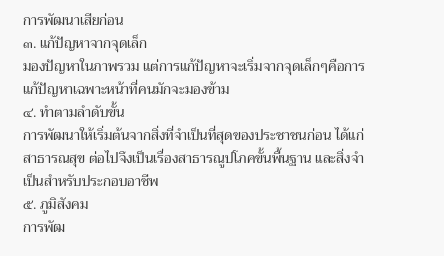การพัฒนาเสียก่อน
๓. แก้ปัญหาจากจุดเล็ก
มองปัญหาในภาพรวม แต่การแก้ปัญหาจะเริ่มจากจุดเล็กๆคือการแก้ปัญหาเฉพาะหน้าที่คนมักจะมองข้าม
๔. ทำตามลำดับขั้น
การพัฒนาให้เริ่มต้นจากสิ่งที่จำเป็นที่สุดของประชาชนก่อน ได้แก่ สาธารณสุข ต่อไปจึงเป็นเรื่องสาธารณูปโภคขั้นพื้นฐาน และสิ่งจำเป็นสำหรับประกอบอาชีพ
๕. ภูมิสังคม
การพัฒ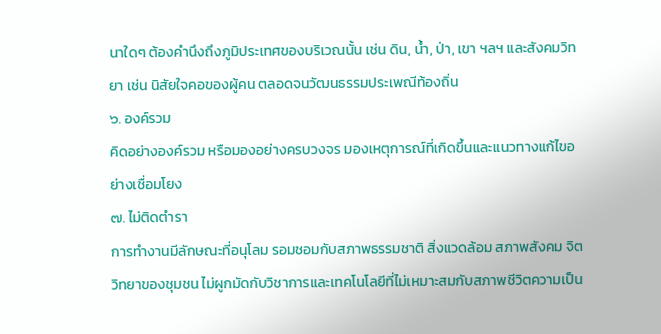นาใดๆ ต้องคำนึงถึงภูมิประเทศของบริเวณนั้น เช่น ดิน, น้ำ, ป่า, เขา ฯลฯ และสังคมวิทยา เช่น นิสัยใจคอของผู้คน ตลอดจนวัฒนธรรมประเพณีท้องถิ่น
๖. องค์รวม
คิดอย่างองค์รวม หรือมองอย่างครบวงจร มองเหตุการณ์ที่เกิดขึ้นและแนวทางแก้ไขอย่างเชื่อมโยง
๗. ไม่ติดตำรา
การทำงานมีลักษณะที่อนุโลม รอมชอมกับสภาพธรรมชาติ สิ่งแวดล้อม สภาพสังคม จิตวิทยาของชุมชน ไม่ผูกมัดกับวิชาการและเทคโนโลยีที่ไม่เหมาะสมกับสภาพชีวิตความเป็น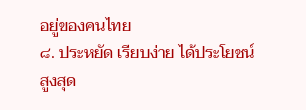อยู่ของคนไทย
๘. ประหยัด เรียบง่าย ได้ประโยชน์สูงสุด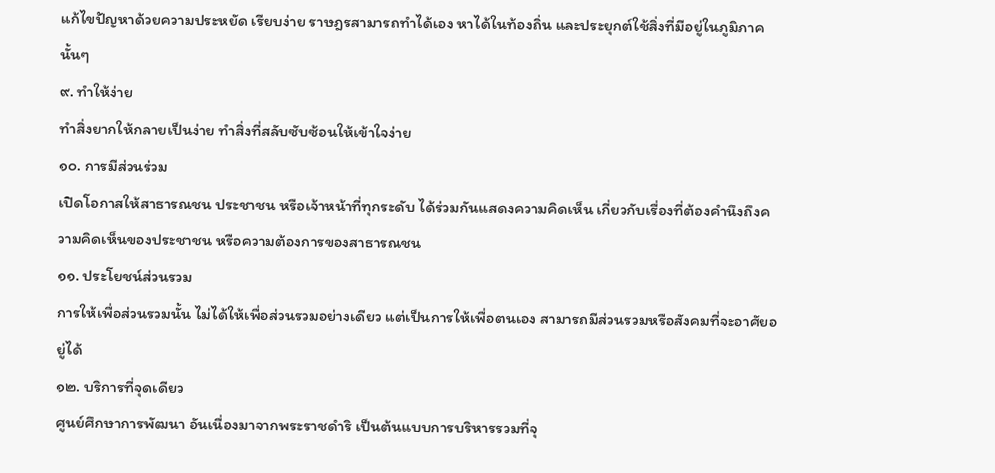แก้ไขปัญหาด้วยความประหยัด เรียบง่าย ราษฎรสามารถทำได้เอง หาได้ในท้องถิ่น และประยุกต์ใช้สิ่งที่มีอยู่ในภูมิภาคนั้นๆ
๙. ทำให้ง่าย
ทำสิ่งยากให้กลายเป็นง่าย ทำสิ่งที่สลับซับซ้อนให้เข้าใจง่าย
๑๐. การมีส่วนร่วม
เปิดโอกาสให้สาธารณชน ประชาชน หรือเจ้าหน้าที่ทุกระดับ ได้ร่วมกันแสดงความคิดเห็น เกี่ยวกับเรื่องที่ต้องคำนึงถึงความคิดเห็นของประชาชน หรือความต้องการของสาธารณชน
๑๑. ประโยชน์ส่วนรวม
การให้เพื่อส่วนรวมนั้น ไม่ได้ให้เพื่อส่วนรวมอย่างเดียว แต่เป็นการให้เพื่อตนเอง สามารถมีส่วนรวมหรือสังคมที่จะอาศัยอยู่ได้
๑๒. บริการที่จุดเดียว
ศูนย์ศึกษาการพัฒนา อันเนื่องมาจากพระราชดำริ เป็นต้นแบบการบริหารรวมที่จุ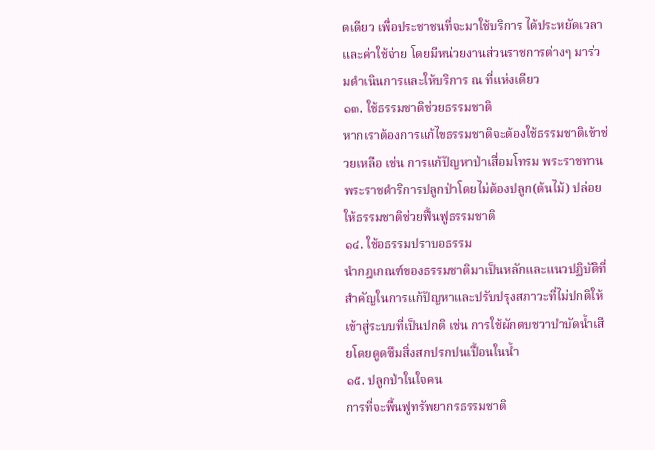ดเดียว เพื่อประชาชนที่จะมาใช้บริการ ได้ประหยัดเวลาและค่าใช้จ่าย โดยมีหน่วยงานส่วนราชการต่างๆ มาร่วมดำเนินการและให้บริการ ณ ที่แห่งเดียว
๑๓. ใช้ธรรมชาติช่วยธรรมชาติ
หากเราต้องการแก้ไขธรรมชาติจะต้องใช้ธรรมชาติเข้าช่วยเหลือ เช่น การแก้ปัญหาป่าเสื่อมโทรม พระราชทานพระราชดำริการปลูกป่าโดยไม่ต้องปลูก(ต้นไม้) ปล่อยให้ธรรมชาติช่วยฟื้นฟูธรรมชาติ
๑๔. ใช้อธรรมปราบอธรรม
นำกฎเกณฑ์ของธรรมชาติมาเป็นหลักและแนวปฏิบัติที่สำคัญในการแก้ปัญหาและปรับปรุงสภาวะที่ไม่ปกติให้เข้าสู่ระบบที่เป็นปกติ เช่น การใช้ผักตบชวาบำบัดน้ำเสียโดยดูดซึมสิ่งสกปรกปนเปื้อนในน้ำ
๑๕. ปลูกป่าในใจคน
การที่จะพื้นฟูทรัพยากรธรรมชาติ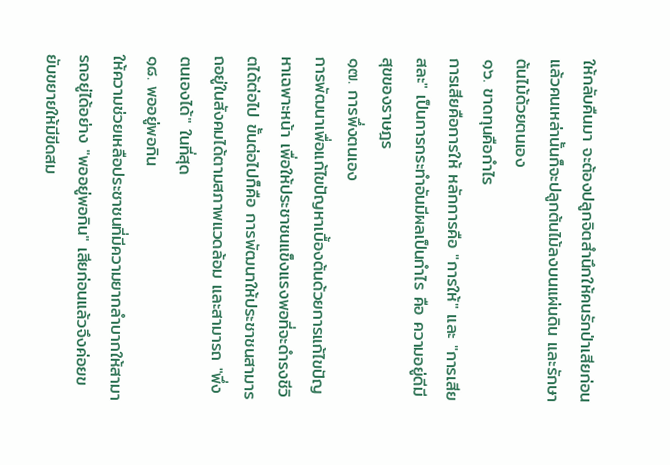ให้กลับคืนมา จะต้องปลูกจิตสำนึกให้คนรักป่าเสียก่อน แล้วคนเหล่านั้นก็จะปลูกต้นไม้ลงบนแผ่นดิน และรักษาต้นไม้ด้วยตนเอง
๑๖. ขาดทุนคือกำไร
การเสียคือการให้ หลักการคือ "การให้" และ "การเสียสละ" เป็นการกระทำอันมีผลเป็นกำไร คือ ความอยู่ดีมีสุขของราษฎร
๑๗. การพึ่งตนเอง
การพัฒนาเพื่อแก้ไขปัญหาเบื้องต้นด้วยการแก้ไขปัญหาเฉพาะหน้า เพื่อให้ประชาชนแข็งแรงพอที่จะดำรงชีวิตได้ต่อไป ขั้นต่อไปก็คือ การพัฒนาให้ประชาชนสามารถอยู่ในสังคมได้ตามสภาพแวดล้อม และสามารถ "พึ่งตนเองได้" ในที่สุด
๑๘. พออยู่พอกิน
ให้ความช่วยเหลือประชาชนที่มีความยากลำบากให้สามารถอยู่ได้อย่าง "พออยู่พอกิน" เสียก่อนแล้วจึงค่อยขยับขยายให้มีขีดสม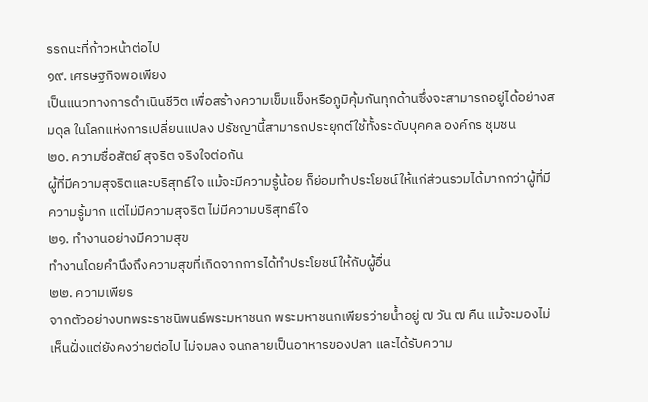รรถนะที่ก้าวหน้าต่อไป
๑๙. เศรษฐกิจพอเพียง
เป็นแนวทางการดำเนินชีวิต เพื่อสร้างความเข็มแข็งหรือภูมิคุ้มกันทุกด้านซึ่งจะสามารถอยู่ได้อย่างสมดุล ในโลกแห่งการเปลี่ยนแปลง ปรัชญานี้สามารถประยุกต์ใช้ทั้งระดับบุคคล องค์กร ชุมชน
๒๐. ความซื่อสัตย์ สุจริต จริงใจต่อกัน
ผู้ที่มีความสุจริตและบริสุทธ์ใจ แม้จะมีความรู้น้อย ก็ย่อมทำประโยชน์ให้แก่ส่วนรวมได้มากกว่าผู้ที่มีความรู้มาก แต่ไม่มีความสุจริต ไม่มีความบริสุทธ์ใจ
๒๑. ทำงานอย่างมีความสุข
ทำงานโดยคำนึงถึงความสุขที่เกิดจากการได้ทำประโยชน์ให้กับผู้อื่น
๒๒. ความเพียร
จากตัวอย่างบทพระราชนิพนธ์พระมหาชนก พระมหาชนกเพียรว่ายน้ำอยู่ ๗ วัน ๗ คืน แม้จะมองไม่เห็นฝั่งแต่ยังคงว่ายต่อไป ไม่จมลง จนกลายเป็นอาหารของปลา และได้รับความ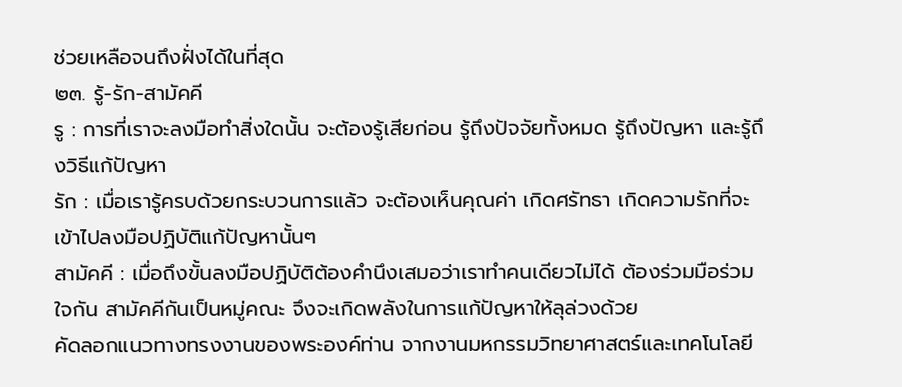ช่วยเหลือจนถึงฝั่งได้ในที่สุด
๒๓. รู้-รัก-สามัคคี
รู : การที่เราจะลงมือทำสิ่งใดนั้น จะต้องรู้เสียก่อน รู้ถึงปัจจัยทั้งหมด รู้ถึงปัญหา และรู้ถึงวิธีแก้ปัญหา
รัก : เมื่อเรารู้ครบด้วยกระบวนการแล้ว จะต้องเห็นคุณค่า เกิดศรัทธา เกิดความรักที่จะเข้าไปลงมือปฏิบัติแก้ปัญหานั้นๆ
สามัคคี : เมื่อถึงขั้นลงมือปฏิบัติต้องคำนึงเสมอว่าเราทำคนเดียวไม่ได้ ต้องร่วมมือร่วมใจกัน สามัคคีกันเป็นหมู่คณะ จึงจะเกิดพลังในการแก้ปัญหาให้ลุล่วงด้วย
คัดลอกแนวทางทรงงานของพระองค์ท่าน จากงานมหกรรมวิทยาศาสตร์และเทคโนโลยี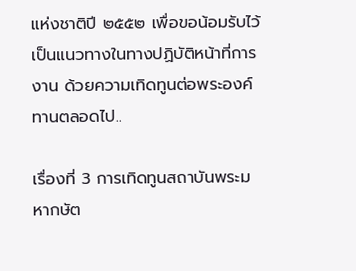แห่งชาติปี ๒๕๕๒ เพื่อขอน้อมรับไว้เป็นแนวทางในทางปฏิบัติหน้าที่การงาน ด้วยความเทิดทูนต่อพระองค์ทานตลอดไป..

เรื่องที่ 3 การเทิดทูนสถาบันพระมหากษัต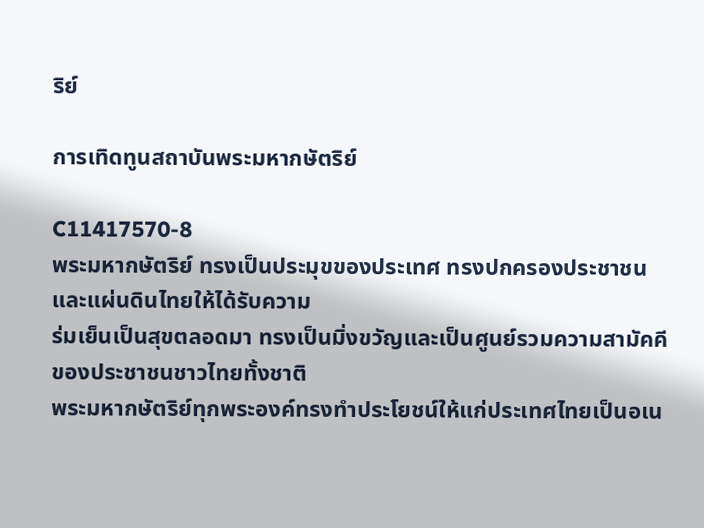ริย์

การเทิดทูนสถาบันพระมหากษัตริย์

C11417570-8
พระมหากษัตริย์ ทรงเป็นประมุขของประเทศ ทรงปกครองประชาชนและแผ่นดินไทยให้ได้รับความ
ร่มเย็นเป็นสุขตลอดมา ทรงเป็นมิ่งขวัญและเป็นศูนย์รวมความสามัคคีของประชาชนชาวไทยทั้งชาติ
พระมหากษัตริย์ทุกพระองค์ทรงทำประโยชน์ให้แก่ประเทศไทยเป็นอเน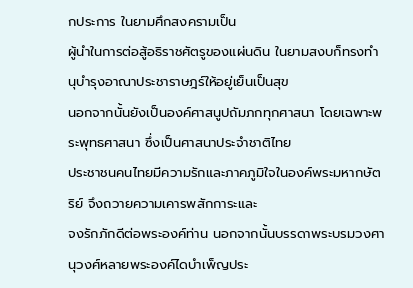กประการ ในยามศึกสงครามเป็น
ผู้นำในการต่อสู้อธิราชศัตรูของแผ่นดิน ในยามสงบก็ทรงทำนุบำรุงอาณาประชาราษฎร์ให้อยู่เย็นเป็นสุข
นอกจากนั้นยังเป็นองค์ศาสนูปถัมภกทุกศาสนา โดยเฉพาะพระพุทธศาสนา ซึ่งเป็นศาสนาประจำชาติไทย
ประชาชนคนไทยมีความรักและภาคภูมิใจในองค์พระมหากษัตริย์ จึงถวายความเคารพสักการะและ
จงรักภักดีต่อพระองค์ท่าน นอกจากนั้นบรรดาพระบรมวงศานุวงศ์หลายพระองค์ไดบำเพ็ญประ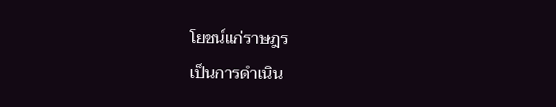โยชน์แก่ราษฎร
เป็นการดำเนิน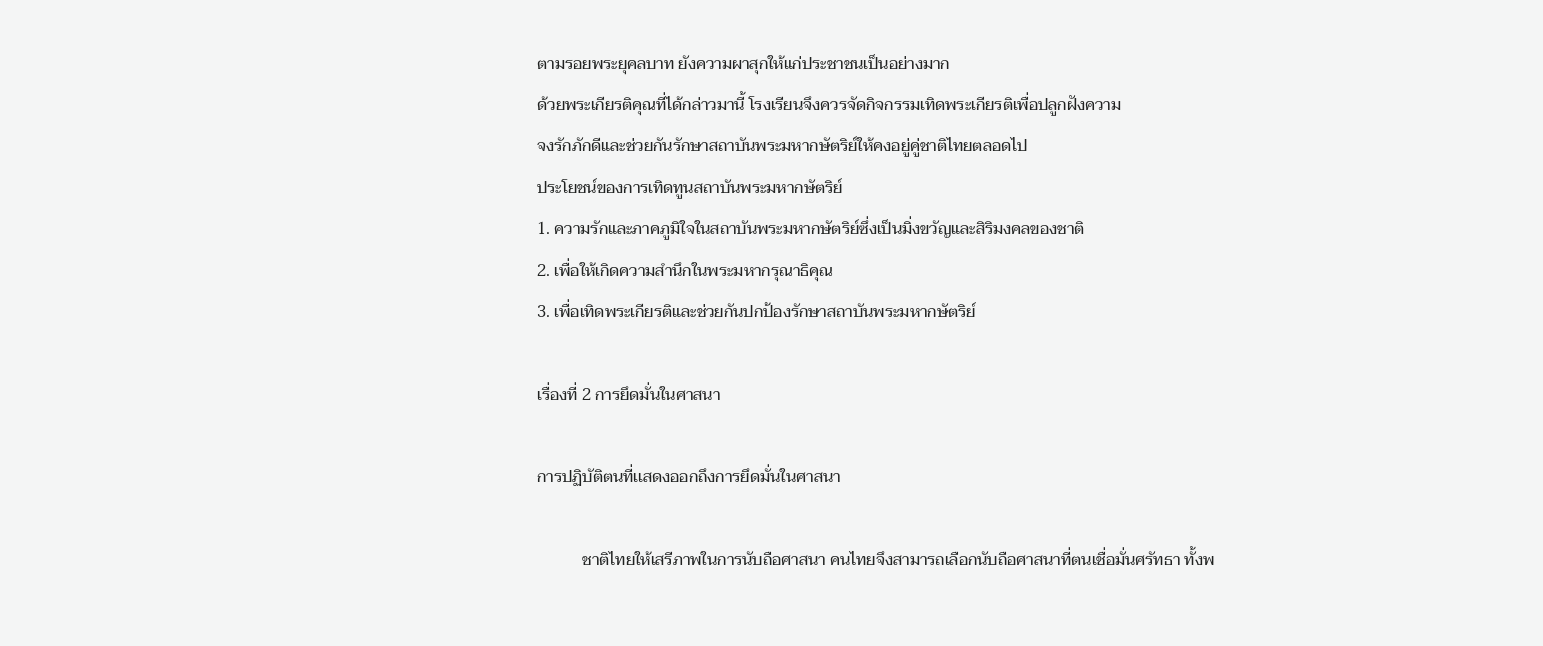ตามรอยพระยุคลบาท ยังความผาสุกให้แก่ประชาชนเป็นอย่างมาก
ด้วยพระเกียรติคุณที่ได้กล่าวมานี้ โรงเรียนจึงควรจัดกิจกรรมเทิดพระเกียรติเพื่อปลูกฝังความ
จงรักภักดีและช่วยกันรักษาสถาบันพระมหากษัตริย์ให้คงอยู่คู่ชาติไทยตลอดไป
ประโยชน์ของการเทิดทูนสถาบันพระมหากษัตริย์
1. ความรักและภาคภูมิใจในสถาบันพระมหากษัตริย์ซึ่งเป็นมิ่งขวัญและสิริมงคลของชาติ
2. เพื่อให้เกิดความสำนึกในพระมหากรุณาธิคุณ
3. เพื่อเทิดพระเกียรติและช่วยกันปกป้องรักษาสถาบันพระมหากษัตริย์

เรื่องที่ 2 การยึดมั่นในศาสนา

การปฏิบัติตนที่เเสดงออกถึงการยึดมั่นในศาสนา

           ชาติไทยให้เสรีภาพในการนับถือศาสนา คนไทยจึงสามารถเลือกนับถือศาสนาที่ตนเชื่อมั่นศรัทธา ทั้งพ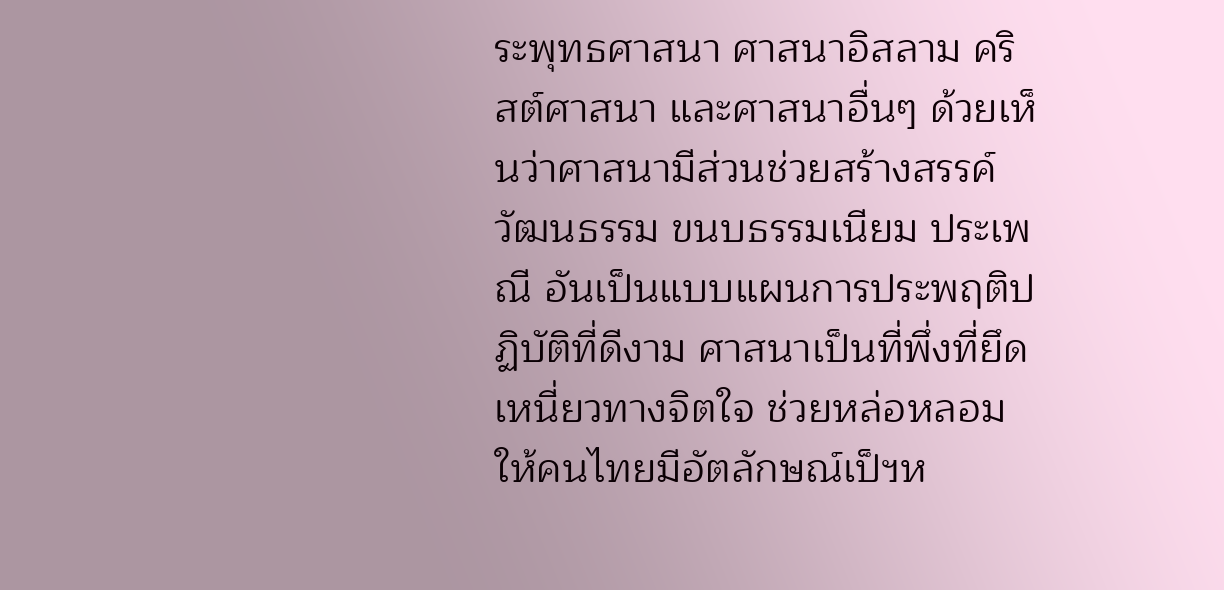ระพุทธศาสนา ศาสนาอิสลาม คริสต์ศาสนา และศาสนาอื่นๆ ด้วยเห็นว่าศาสนามีส่วนช่วยสร้างสรรค์วัฒนธรรม ขนบธรรมเนียม ประเพณี อันเป็นแบบแผนการประพฤติปฏิบัติที่ดีงาม ศาสนาเป็นที่พึ่งที่ยึดเหนี่ยวทางจิตใจ ช่วยหล่อหลอมให้คนไทยมีอัตลักษณ์เป็ฯห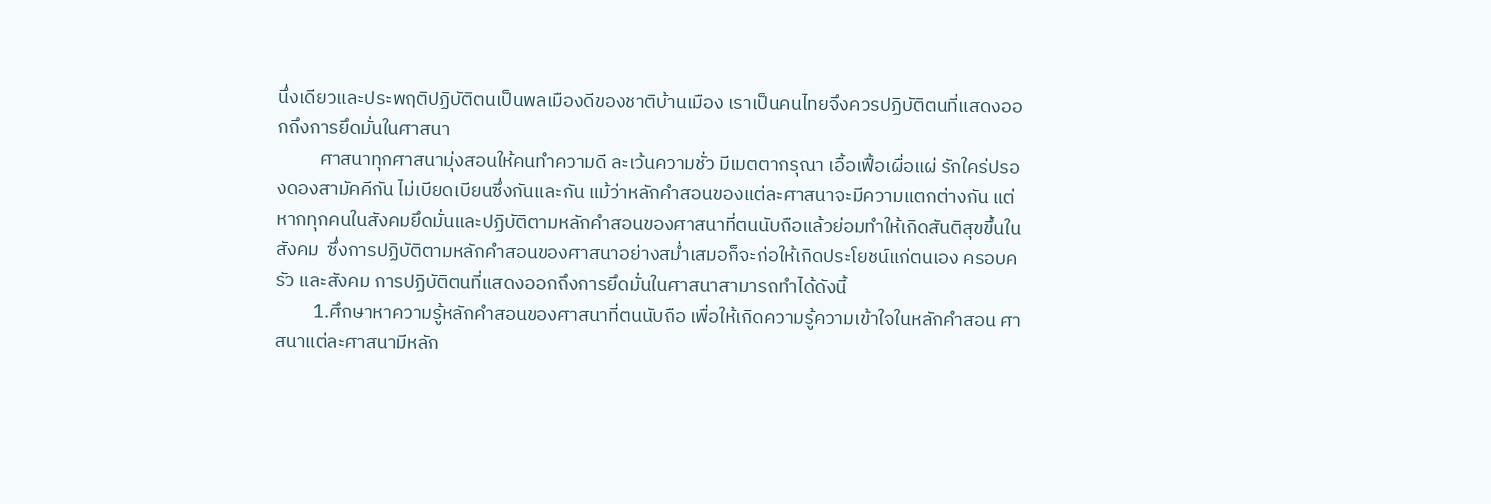นึ่งเดียวและประพฤติปฏิบัติตนเป็นพลเมืองดีของชาติบ้านเมือง เราเป็นคนไทยจึงควรปฏิบัติตนที่แสดงออกถึงการยึดมั่นในศาสนา
          ศาสนาทุกศาสนามุ่งสอนให้คนทำความดี ละเว้นความชั่ว มีเมตตากรุณา เอื้อเฟื้อเผื่อแผ่ รักใคร่ปรองดองสามัคคีกัน ไม่เบียดเบียนซึ่งกันและกัน แม้ว่าหลักคำสอนของแต่ละศาสนาจะมีความแตกต่างกัน แต่หากทุกคนในสังคมยึดมั่นและปฏิบัติตามหลักคำสอนของศาสนาที่ตนนับถือแล้วย่อมทำให้เกิดสันติสุขขึ้นในสังคม  ซึ่งการปฏิบัติตามหลักคำสอนของศาสนาอย่างสม่ำเสมอก็จะก่อให้เกิดประโยชน์แก่ตนเอง ครอบครัว และสังคม การปฏิบัติตนที่แสดงออกถึงการยึดมั่นในศาสนาสามารถทำได้ดังนี้
         1.ศึกษาหาความรู้หลักคำสอนของศาสนาที่ตนนับถือ เพื่อให้เกิดความรู้ความเข้าใจในหลักคำสอน ศาสนาแต่ละศาสนามีหลัก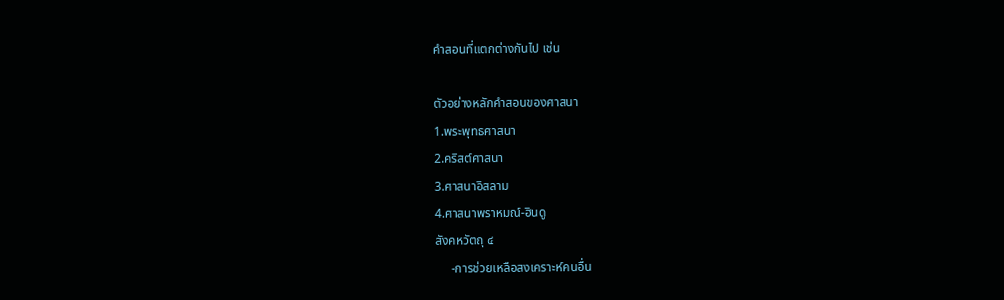คำสอนที่แตกต่างกันไป เช่น

ตัวอย่างหลักคำสอนของศาสนา
1.พระพุทธศาสนา
2.คริสต์ศาสนา
3.ศาสนาอิสลาม
4.ศาสนาพราหมณ์-ฮินดู
สังคหวัตถุ ๔
     -การช่วยเหลือสงเคราะห์คนอื่น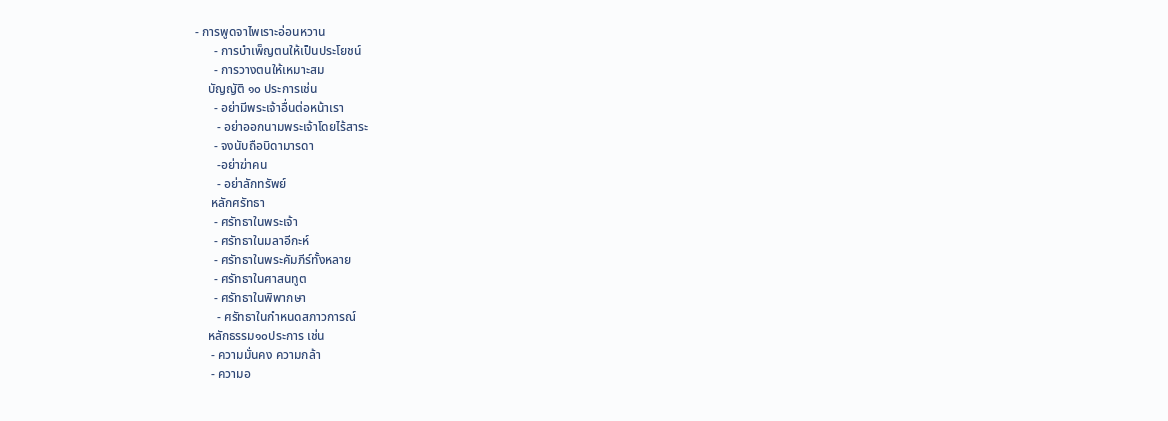- การพูดจาไพเราะอ่อนหวาน
      - การบำเพ็ญตนให้เป็นประโยชน์
      - การวางตนให้เหมาะสม
    บัญญัติ ๑๐ ประการเช่น
      - อย่ามีพระเจ้าอื่นต่อหน้าเรา
       - อย่าออกนามพระเจ้าโดยไร้สาระ
      - จงนับถือบิดามารดา
       -อย่าฆ่าคน
       - อย่าลักทรัพย์
     หลักศรัทธา
      - ศรัทธาในพระเจ้า
      - ศรัทธาในมลาอีกะห์
      - ศรัทธาในพระคัมภีร์ทั้งหลาย
      - ศรัทธาในศาสนทูต
      - ศรัทธาในพิพากษา
       - ศรัทธาในกำหนดสภาวการณ์
    หลักธรรม๑๐ประการ เช่น
     - ความมั่นคง ความกล้า
     - ความอ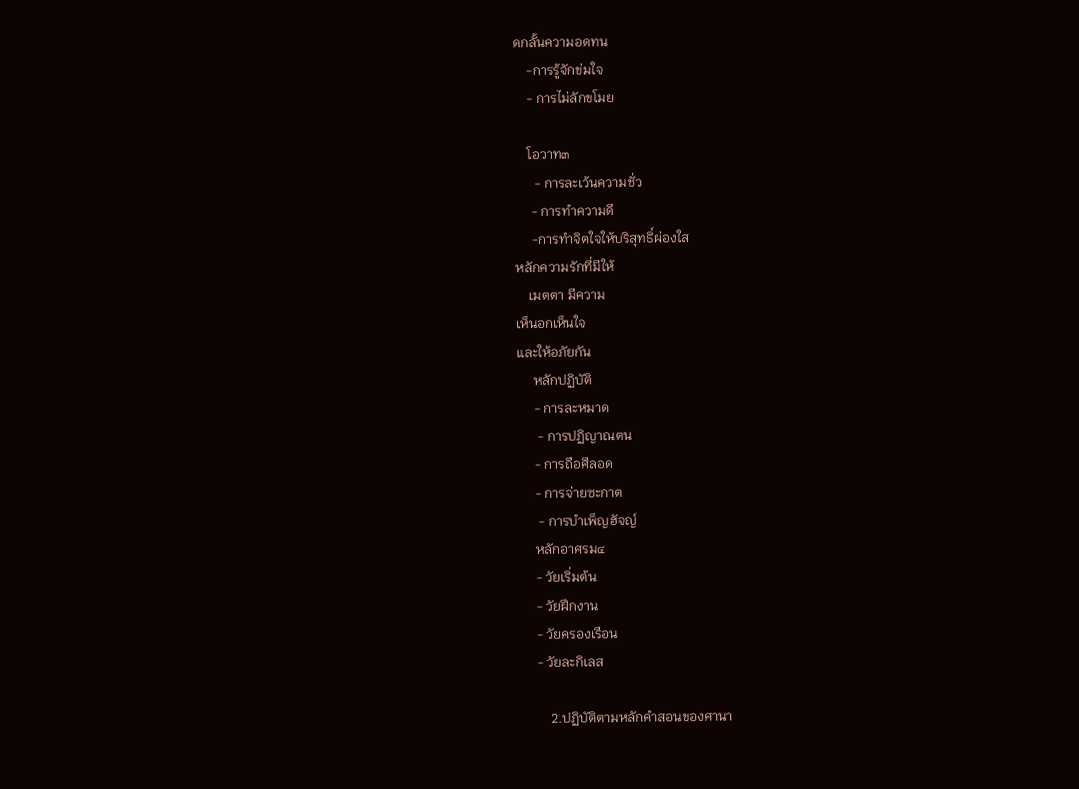ดกลั้นความอดทน
    -การรู้จักข่มใจ
    - การไม่ลักขโมย

    โอวาท๓
      - การละเว้นความชั่ว
     - การทำความดี
     -การทำจิตใจให้บริสุทธิ์ผ่องใส
หลักความรักที่มีให้
    เมตตา มีความ
เห็นอกเห็นใจ
และให้อภัยกัน
     หลักปฏิบัติ
     - การละหมาด
      - การปฏิญาณตน
     - การถือศีลอด
     - การจ่ายซะกาต
      - การบำเพ็ญฮัจญ์
     หลักอาศรม๔
     - วัยเริ่มต้น
     - วัยฝึกงาน
     - วัยครองเรือน
     - วัยละกิเลส

         2.ปฏิบัติตามหลักคำสอนของศานา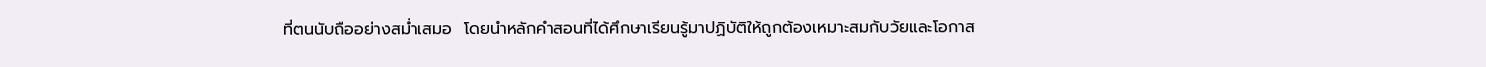ที่ตนนับถืออย่างสม่ำเสมอ  โดยนำหลักคำสอนที่ได้ศึกษาเรียนรู้มาปฏิบัติให้ถูกต้องเหมาะสมกับวัยและโอกาส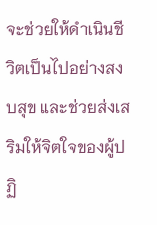จะช่วยให้ดำเนินชีวิตเป็นไปอย่างสงบสุข และช่วยส่งเสริมให้จิตใจของผู้ปฏิ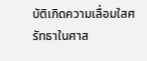บัติเกิดความเลื่อมใสศรัทธาในศาส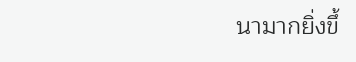นามากยิ่งขึ้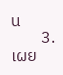น
        3.เผย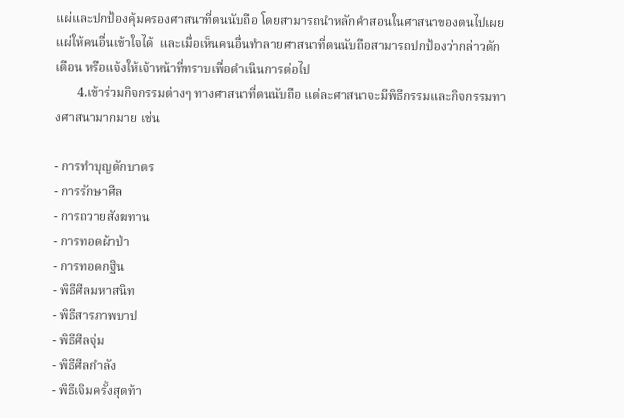แผ่และปกป้องคุ้มครองศาสนาที่ตนนับถือ โดยสามารถนำหลักคำสอนในศาสนาของตนไปเผยแผ่ให้คนอื่นเข้าใจได้  และเมื่อเห็นคนอื่นทำลายศาสนาที่ตนนับถือสามารถปกป้องว่ากล่าวตักเตือน หรือแจ้งให้เจ้าหน้าที่ทราบเพื่อดำเนินการต่อไป
       4.เข้าร่วมกิจกรรมต่างๆ ทางศาสนาที่ตนนับถือ แต่ละศาสนาจะมีพิธีกรรมและกิจกรรมทางศาสนามากมาย เช่น

- การทำบุญตักบาตร
- การรักษาศีล
- การถวายสังฆทาน
- การทอดผ้าป่า
- การทอดกฐิน
- พิธีศีลมหาสนิท
- พิธีสารภาพบาป
- พิธีศีลจุ่ม
- พิธีศีลกำลัง
- พิธีเจิมครั้งสุดท้า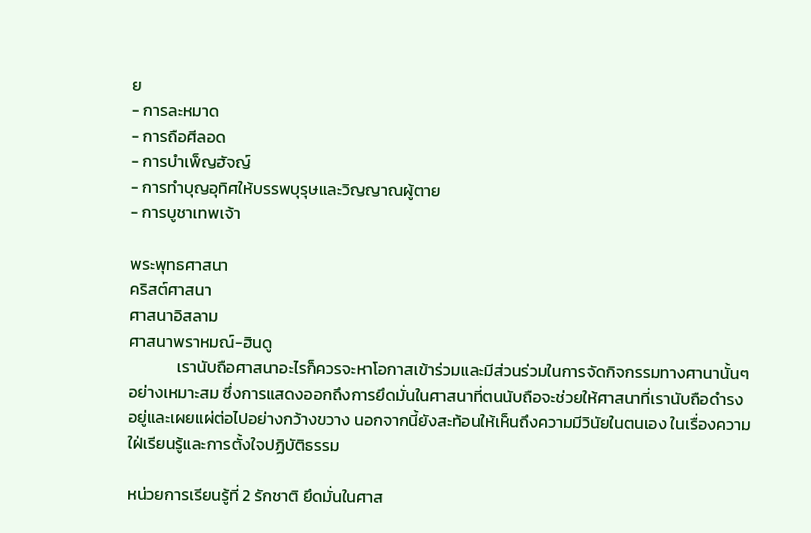ย
- การละหมาด
- การถือศีลอด
- การบำเพ็ญฮัจญ์
- การทำบุญอุทิศให้บรรพบุรุษและวิญญาณผู้ตาย
- การบูชาเทพเจ้า

พระพุทธศาสนา
คริสต์ศาสนา
ศาสนาอิสลาม
ศาสนาพราหมณ์-ฮินดู
             เรานับถือศาสนาอะไรก็ควรจะหาโอกาสเข้าร่วมและมีส่วนร่วมในการจัดกิจกรรมทางศานานั้นๆ  อย่างเหมาะสม ซึ่งการแสดงออกถึงการยึดมั่นในศาสนาที่ตนนับถือจะช่วยให้ศาสนาที่เรานับถือดำรงอยู่และเผยแผ่ต่อไปอย่างกว้างขวาง นอกจากนี้ยังสะท้อนให้เห็นถึงความมีวินัยในตนเอง ในเรื่องความใฝ่เรียนรู้และการตั้งใจปฏิบัติธรรม

หน่วยการเรียนรู้ที่ 2 รักชาติ ยึดมั่นในศาส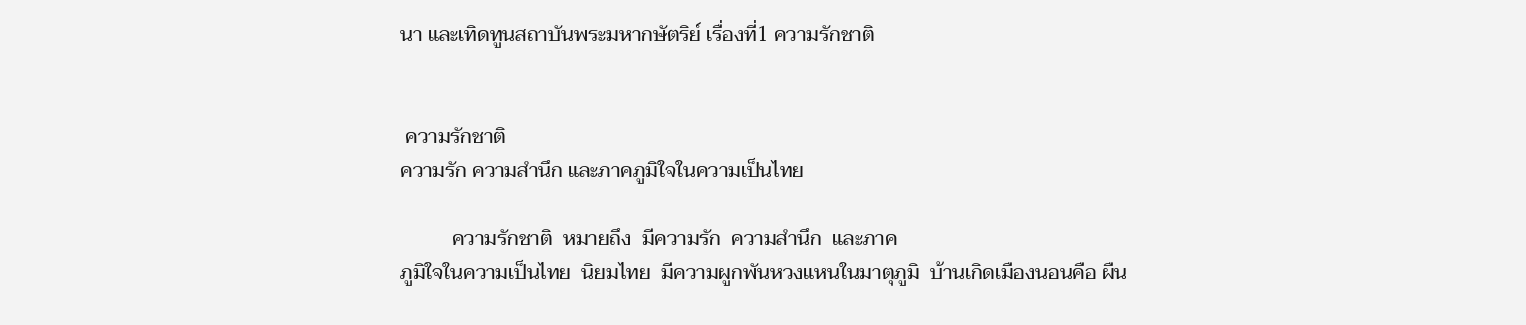นา และเทิดทูนสถาบันพระมหากษัตริย์ เรื่องที่1 ความรักชาติ


 ความรักชาติ
ความรัก ความสำนึก และภาคภูมิใจในความเป็นไทย

          ความรักชาติ  หมายถึง  มีความรัก  ความสำนึก  และภาค
ภูมิใจในความเป็นไทย  นิยมไทย  มีความผูกพันหวงแหนในมาตุภูมิ  บ้านเกิดเมืองนอนคือ ผืน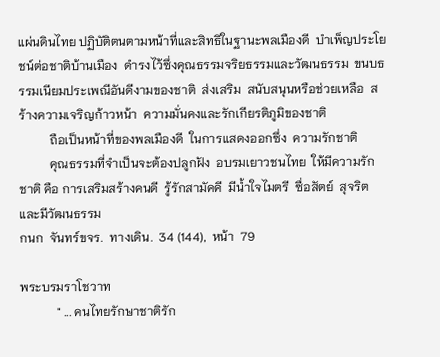แผ่นดินไทย ปฏิบัติตนตามหน้าที่และสิทธิในฐานะพลเมืองดี  บำเพ็ญประโยชน์ต่อชาติบ้านเมือง  ดำรงไว้ซึ่งคุณธรรมจริยธรรมและวัฒนธรรม  ขนบธรรมเนียมประเพณีอันดีงามของชาติ  ส่งเสริม  สนับสนุนหรือช่วยเหลือ  สร้างความเจริญก้าวหน้า  ความมั่นคงและรักเกียรติภูมิของชาติ
          ถือเป็นหน้าที่ของพลเมืองดี  ในการแสดงออกซึ่ง  ความรักชาติ
          คุณธรรมที่จำเป็นจะต้องปลูกฝัง  อบรมเยาวชนไทย  ให้มีความรักชาติ คือ การเสริมสร้างคนดี  รู้รักสามัคคี  มีน้ำใจไมตรี  ซื่อสัตย์  สุจริต  และมีวัฒนธรรม
กนก  จันทร์ขจร.  ทางเดิน.  34 (144),  หน้า  79

พระบรมราโชวาท
            " ... คนไทยรักษาชาติรัก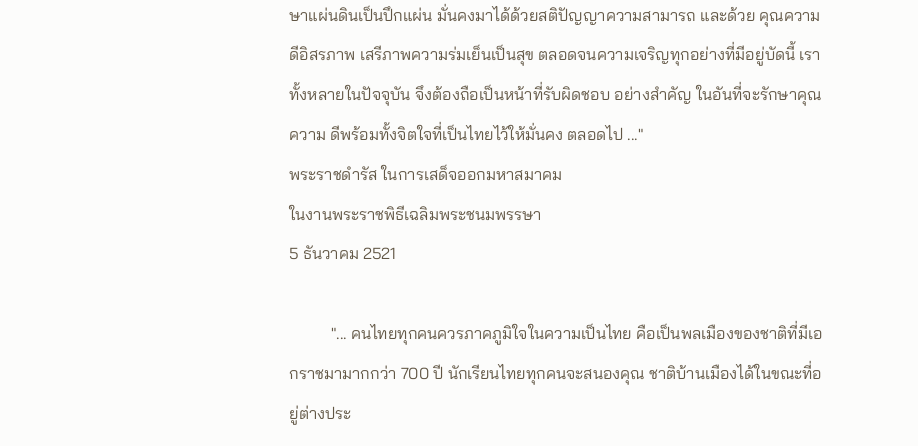ษาแผ่นดินเป็นปึกแผ่น มั่นคงมาได้ด้วยสติปัญญาความสามารถ และด้วย คุณความดีอิสรภาพ เสรีภาพความร่มเย็นเป็นสุข ตลอดจนความเจริญทุกอย่างที่มีอยู่บัดนี้ เรา ทั้งหลายในปัจจุบัน จึงต้องถือเป็นหน้าที่รับผิดชอบ อย่างสำคัญ ในอันที่จะรักษาคุณความ ดีพร้อมทั้งจิตใจที่เป็นไทยไว้ให้มั่นคง ตลอดไป ..."
พระราชดำรัส ในการเสด็จออกมหาสมาคม
ในงานพระราชพิธีเฉลิมพระชนมพรรษา
5 ธันวาคม 2521

          "... คนไทยทุกคนควรภาคภูมิใจในความเป็นไทย คือเป็นพลเมืองของชาติที่มีเอกราชมามากกว่า 700 ปี นักเรียนไทยทุกคนจะสนองคุณ ชาติบ้านเมืองได้ในขณะที่อยู่ต่างประ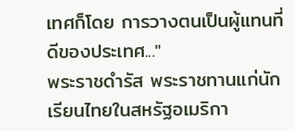เทศก็โดย การวางตนเป็นผู้แทนที่ดีของประเทศ..."
พระราชดำรัส พระราชทานแก่นักเรียนไทยในสหรัฐอเมริกา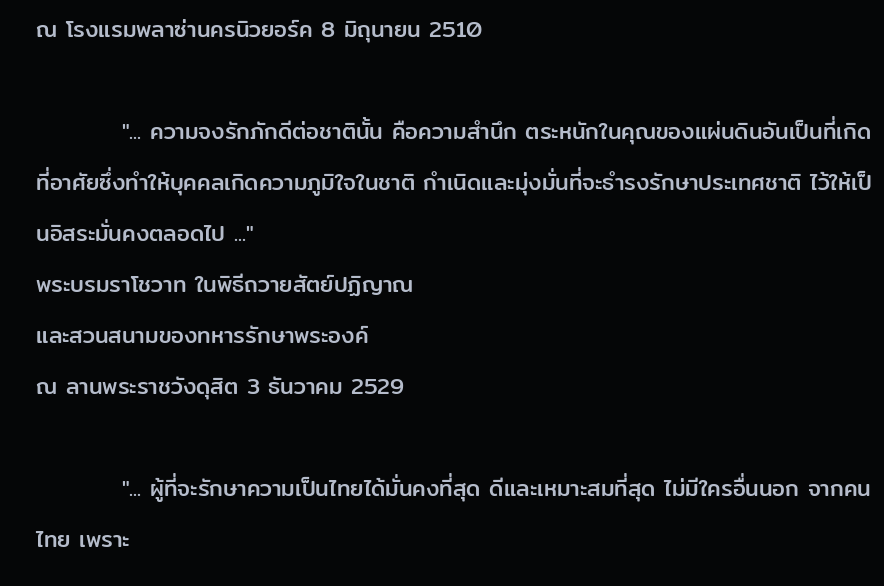ณ โรงแรมพลาซ่านครนิวยอร์ค 8 มิถุนายน 2510

          "... ความจงรักภักดีต่อชาตินั้น คือความสำนึก ตระหนักในคุณของแผ่นดินอันเป็นที่เกิด ที่อาศัยซึ่งทำให้บุคคลเกิดความภูมิใจในชาติ กำเนิดและมุ่งมั่นที่จะธำรงรักษาประเทศชาติ ไว้ให้เป็นอิสระมั่นคงตลอดไป ..."
พระบรมราโชวาท ในพิธีถวายสัตย์ปฏิญาณ
และสวนสนามของทหารรักษาพระองค์
ณ ลานพระราชวังดุสิต 3 ธันวาคม 2529

          "... ผู้ที่จะรักษาความเป็นไทยได้มั่นคงที่สุด ดีและเหมาะสมที่สุด ไม่มีใครอื่นนอก จากคนไทย เพราะ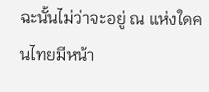ฉะนั้นไม่ว่าจะอยู่ ณ แห่งใดคนไทยมีหน้า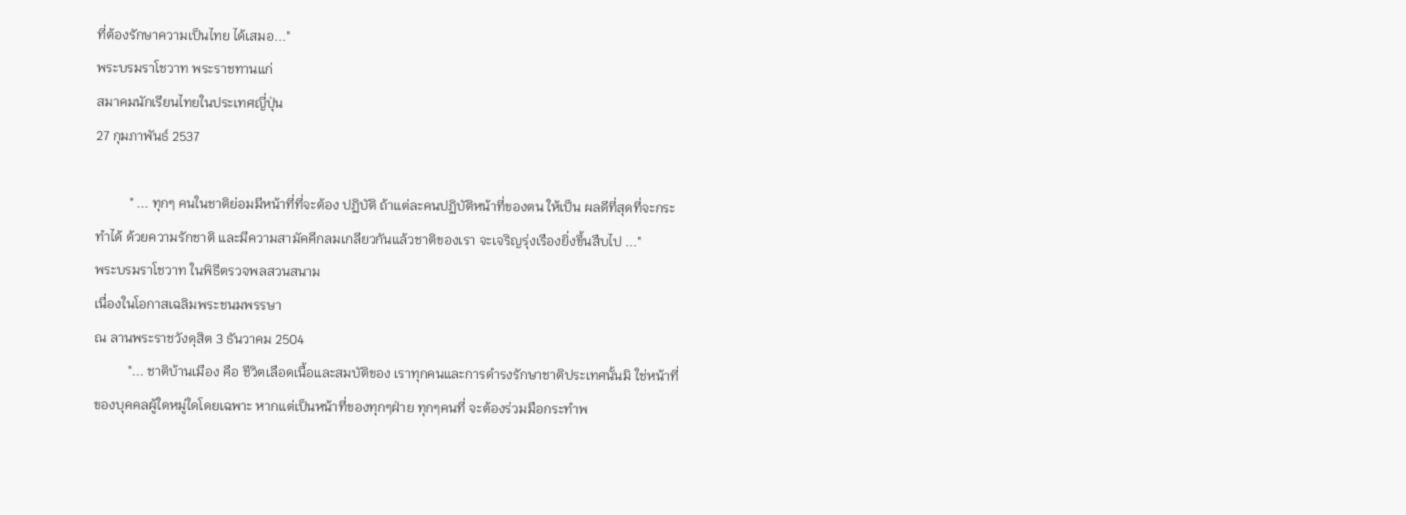ที่ต้องรักษาความเป็นไทย ได้เสมอ..."
พระบรมราโชวาท พระราชทานแก่
สมาคมนักเรียนไทยในประเทศญี่ปุ่น
27 กุมภาพันธ์ 2537

          " ... ทุกๆ คนในชาติย่อมมีหน้าที่ที่จะต้อง ปฏิบัติ ถ้าแต่ละคนปฏิบัติหน้าที่ของตน ให้เป็น ผลดีที่สุดที่จะกระทำได้ ด้วยความรักชาติ และมีความสามัคคีกลมเกลียวกันแล้วชาติของเรา จะเจริญรุ่งเรืองยิ่งขึ้นสืบไป ..."
พระบรมราโชวาท ในพิธีตรวจพลสวนสนาม
เนื่องในโอกาสเฉลิมพระชนมพรรษา
ณ ลานพระราชวังดุสิต 3 ธันวาคม 2504
          "... ชาติบ้านเมือง คือ ชีวิตเลือดเนื้อและสมบัติของ เราทุกคนและการดำรงรักษาชาติประเทศนั้นมิ ใช่หน้าที่ของบุคคลผู้ใดหมู่ใดโดยเฉพาะ หากแต่เป็นหน้าที่ของทุกๆฝ่าย ทุกๆคนที่ จะต้องร่วมมือกระทำพ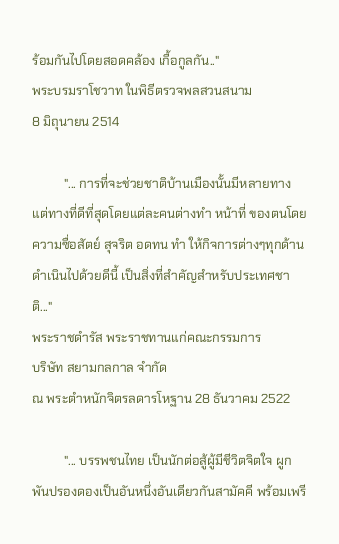ร้อมกันไปโดยสอดคล้อง เกื้อกูลกัน.."
พระบรมราโชวาท ในพิธีตรวจพลสวนสนาม
8 มิถุนายน 2514

          "... การที่จะช่วยชาติบ้านเมืองนั้นมีหลายทาง แต่ทางที่ดีที่สุดโดยแต่ละคนต่างทำ หน้าที่ ของตนโดยความซื่อสัตย์ สุจริต อดทน ทำ ให้กิจการต่างๆทุกด้านดำเนินไปด้วยดีนี้ เป็นสิ่งที่สำคัญสำหรับประเทศชาติ..."
พระราชดำรัส พระราชทานแก่คณะกรรมการ
บริษัท สยามกลกาล จำกัด
ณ พระตำหนักจิตรลดารโหฐาน 28 ธันวาคม 2522

          "... บรรพชนไทย เป็นนักต่อสู้ผู้มีชีวิตจิตใจ ผูกพันปรองดองเป็นอันหนึ่งอันเดียวกันสามัคคี พร้อมเพรี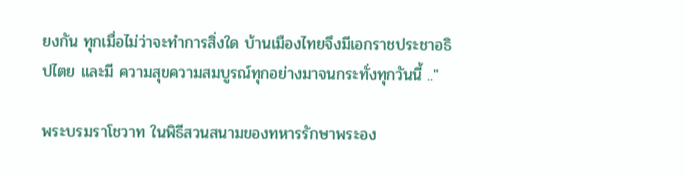ยงกัน ทุกเมื่อไม่ว่าจะทำการสิ่งใด บ้านเมืองไทยจึงมีเอกราชประชาอธิปไตย และมี ความสุขความสมบูรณ์ทุกอย่างมาจนกระทั่งทุกวันนี้ .."

พระบรมราโชวาท ในพิธีสวนสนามของทหารรักษาพระอง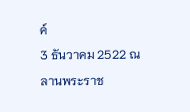ค์
3 ธันวาคม 2522 ณ ลานพระราช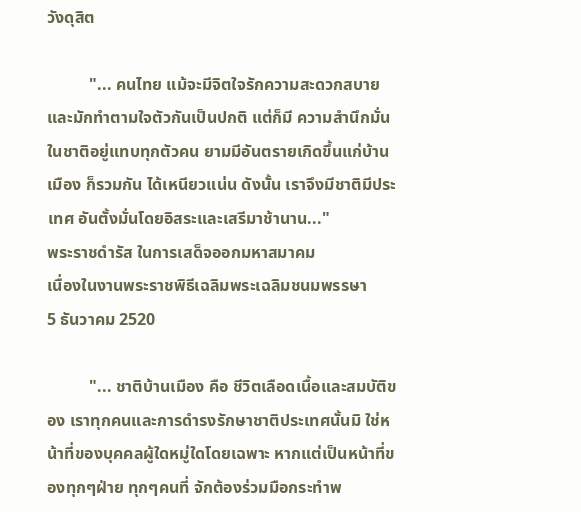วังดุสิต

          "... คนไทย แม้จะมีจิตใจรักความสะดวกสบาย และมักทำตามใจตัวกันเป็นปกติ แต่ก็มี ความสำนึกมั่นในชาติอยู่แทบทุกตัวคน ยามมีอันตรายเกิดขึ้นแก่บ้านเมือง ก็รวมกัน ได้เหนียวแน่น ดังนั้น เราจึงมีชาติมีประเทศ อันตั้งมั่นโดยอิสระและเสรีมาช้านาน..."
พระราชดำรัส ในการเสด็จออกมหาสมาคม
เนื่องในงานพระราชพิธีเฉลิมพระเฉลิมชนมพรรษา
5 ธันวาคม 2520

          "... ชาติบ้านเมือง คือ ชีวิตเลือดเนื้อและสมบัติของ เราทุกคนและการดำรงรักษาชาติประเทศนั้นมิ ใช่หน้าที่ของบุคคลผู้ใดหมู่ใดโดยเฉพาะ หากแต่เป็นหน้าที่ของทุกๆฝ่าย ทุกๆคนที่ จักต้องร่วมมือกระทำพ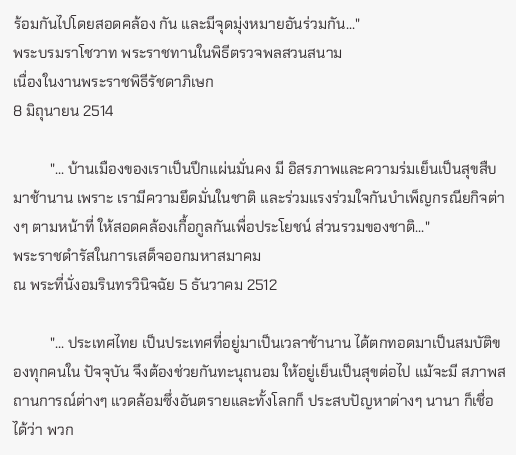ร้อมกันไปโดยสอดคล้อง กัน และมีจุดมุ่งหมายอันร่วมกัน..."
พระบรมราโชวาท พระราชทานในพิธีตรวจพลสวนสนาม
เนื่องในงานพระราชพิธีรัชดาภิเษก
8 มิถุนายน 2514

          "... บ้านเมืองของเราเป็นปึกแผ่นมั่นคง มี อิสรภาพและความร่มเย็นเป็นสุขสืบมาช้านาน เพราะ เรามีความยึดมั่นในชาติ และร่วมแรงร่วมใจกันบำเพ็ญกรณียกิจต่างๆ ตามหน้าที่ ให้สอดคล้องเกื้อกูลกันเพื่อประโยชน์ ส่วนรวมของชาติ..."
พระราชดำรัสในการเสด็จออกมหาสมาคม
ณ พระที่นั่งอมรินทรวินิจฉัย 5 ธันวาคม 2512

          "... ประเทศไทย เป็นประเทศที่อยู่มาเป็นเวลาช้านาน ได้ตกทอดมาเป็นสมบัติของทุกคนใน ปัจจุบัน จึงต้องช่วยกันทะนุถนอม ให้อยู่เย็นเป็นสุขต่อไป แม้จะมี สภาพสถานการณ์ต่างๆ แวดล้อมซึ่งอันตรายและทั้งโลกก็ ประสบปัญหาต่างๆ นานา ก็เชื่อได้ว่า พวก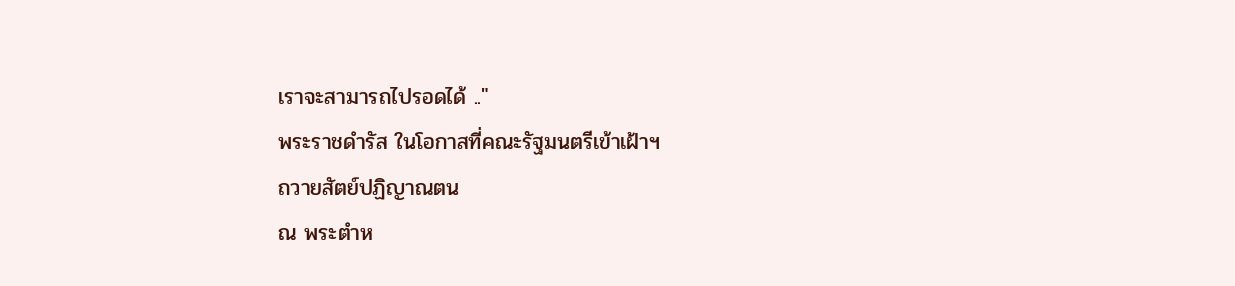เราจะสามารถไปรอดได้ .."
พระราชดำรัส ในโอกาสที่คณะรัฐมนตรีเข้าเฝ้าฯ
ถวายสัตย์ปฏิญาณตน
ณ พระตำห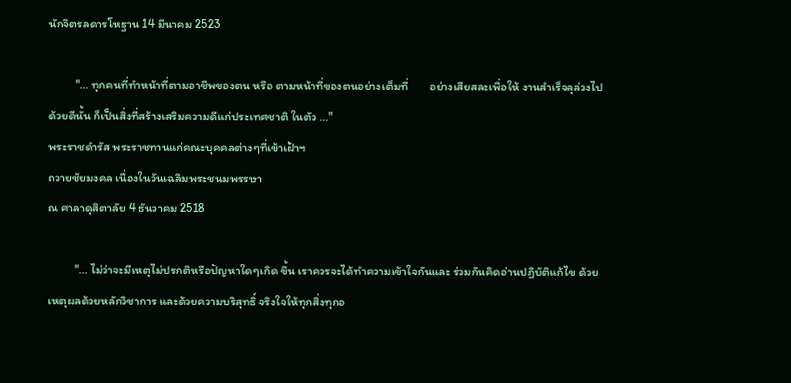นักจิตรลดารโหฐาน 14 มีนาคม 2523

          "... ทุกคนที่ทำหน้าที่ตามอาชีพของตน หรือ ตามหน้าที่ของตนอย่างเต็มที่        อย่างเสียสละเพื่อให้ งานสำเร็จลุล่วงไปด้วยดีนั้น ก็เป็นสิ่งที่สร้างเสริมความดีแก่ประเทศชาติ ในตัว ..."
พระราชดำรัส พระราชทานแก่คณะบุคคลต่างๆที่เข้าเฝ้าฯ
ถวายชัยมงคล เนื่องในวันเฉลิมพระชนมพรรษา
ณ ศาลาดุสิตาลัย 4 ธันวาคม 2518

          "... ไม่ว่าจะมีเหตุไม่ปรกติหรือปัญหาใดๆเกิด ขึ้น เราควรจะได้ทำความเข้าใจกันและ ร่วมกันคิดอ่านปฏิบัติแก้ไข ด้วยเหตุผลด้วยหลักวิชาการ และด้วยความบริสุทธิ์ จริงใจให้ทุกสิ่งทุกอ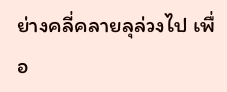ย่างคลี่คลายลุล่วงไป เพื่อ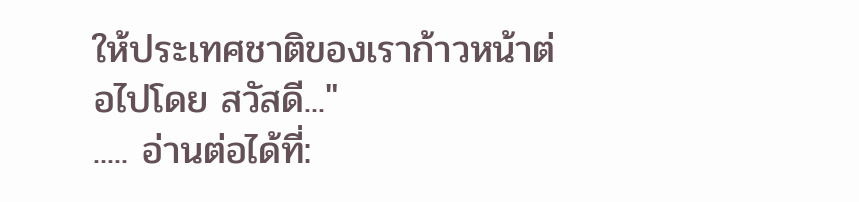ให้ประเทศชาติของเราก้าวหน้าต่อไปโดย สวัสดี..."
..... อ่านต่อได้ที่: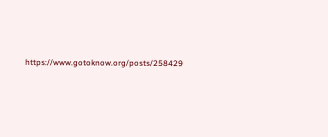https://www.gotoknow.org/posts/258429